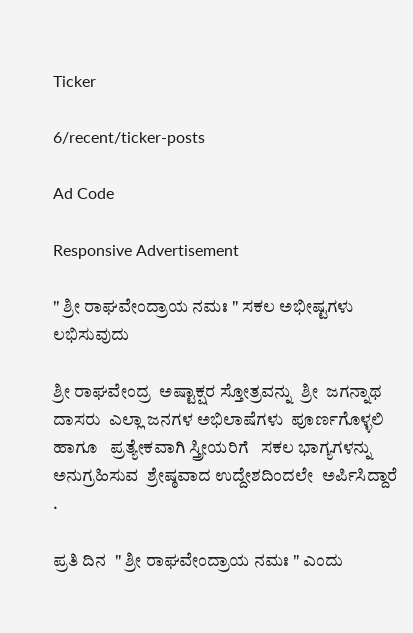Ticker

6/recent/ticker-posts

Ad Code

Responsive Advertisement

" ಶ್ರೀ ರಾಘವೇಂದ್ರಾಯ ನಮಃ " ಸಕಲ ಅಭೀಷ್ಟಗಳು ಲಭಿಸುವುದು

ಶ್ರೀ ರಾಘವೇಂದ್ರ  ಅಷ್ಟಾಕ್ಷರ ಸ್ತೋತ್ರವನ್ನು  ಶ್ರೀ  ಜಗನ್ನಾಥ ದಾಸರು  ಎಲ್ಲಾ ಜನಗಳ ಅಭಿಲಾಷೆಗಳು  ಪೂರ್ಣಗೊಳ್ಳಲಿ  ಹಾಗೂ   ಪ್ರತ್ಯೇಕವಾಗಿ ಸ್ತ್ರೀಯರಿಗೆ   ಸಕಲ ಭಾಗ್ಯಗಳನ್ನು ಅನುಗ್ರಹಿಸುವ  ಶ್ರೇಷ್ಠವಾದ ಉದ್ದೇಶದಿಂದಲೇ  ಅರ್ಪಿಸಿದ್ದಾರೆ .

ಪ್ರತಿ ದಿನ  " ಶ್ರೀ ರಾಘವೇಂದ್ರಾಯ ನಮಃ " ಎಂದು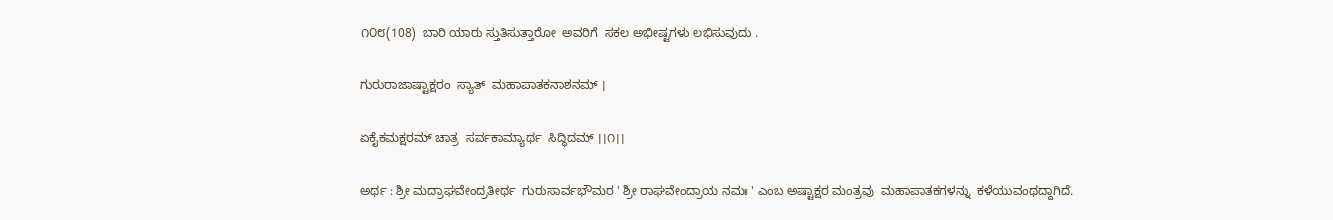೧೦೮(108)  ಬಾರಿ ಯಾರು ಸ್ತುತಿಸುತ್ತಾರೋ  ಅವರಿಗೆ  ಸಕಲ ಅಭೀಷ್ಟಗಳು ಲಭಿಸುವುದು .

ಗುರುರಾಜಾಷ್ಟಾಕ್ಷರಂ  ಸ್ಯಾತ್  ಮಹಾಪಾತಕನಾಶನಮ್ ।

ಏಕೈಕಮಕ್ಷರಮ್ ಚಾತ್ರ  ಸರ್ವಕಾಮ್ಯಾರ್ಥ  ಸಿದ್ಧಿದಮ್ ।।೧।।

ಅರ್ಥ : ಶ್ರೀ ಮದ್ರಾಘವೇಂದ್ರತೀರ್ಥ  ಗುರುಸಾರ್ವಭೌಮರ ' ಶ್ರೀ ರಾಘವೇಂದ್ರಾಯ ನಮಃ ' ಎಂಬ ಅಷ್ಟಾಕ್ಷರ ಮಂತ್ರವು  ಮಹಾಪಾತಕಗಳನ್ನು  ಕಳೆಯುವಂಥದ್ದಾಗಿದೆ.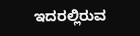ಇದರಲ್ಲಿರುವ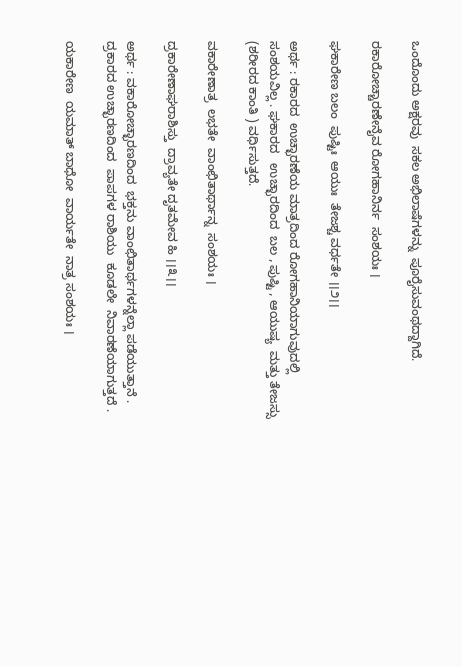ಒಂದೊಂದು ಅಕ್ಷರವು  ಸಕಲ ಅಭಿಲಾಷೆಗಳನ್ನು  ಪೂರೈಸುವಂಥದ್ದಾಗಿದೆ.

ರಕಾರೋಚ್ಚಾರಣೇನೈವ ರೋಗಹಾನಿರ್ನ  ಸಂಶಯಃ ।

ಘಕಾರೇಣ ಬಲಂ  ಪುಷ್ಟಿಃ  ಆಯುಃ  ತೇಜಶ್ಚ ವರ್ಧತೇ ।।೨।।

ಅರ್ಥ : ರಕಾರದ  ಉಚ್ಛಾರಣೆಯ ಮಾತ್ರದಿಂದ ರೋಗಹಾನಿಯಾಗುವುದಲ್ಲಿ  ಸಂಶಯವಿಲ್ಲ . ಘಕಾರದ   ಉಚ್ಛಾರದಿಂದ  ಬಲ , ಪುಷ್ಟಿ , ಆಯುಷ್ಯ  ಮತ್ತು ತೇಜಸ್ಸು (ಶರೀರದ ಕಾಂತಿ ) ವರ್ಧಿಸುತ್ತದೆ.

ವಕಾರೇಣಾತ್ರ  ಲಭತೇ  ವಾಂಛಿತಾರ್ಥಾನ್ನ  ಸಂಶಯಃ ।

ದ್ರಕಾರೇಣಾಘರಾಶಿಸ್ತು  ದ್ರಾವ್ಯತೇ ದೃತಮೇವ ಹಿ ।।೩।।

ಅರ್ಥ : ವಕಾರೋಚ್ಛಾರಣದಿಂದ  ಭಕ್ತನು ವಾಂಛಿತಾರ್ಥಗಳನ್ನೆಲ್ಲಾ ಪಡೆಯುತ್ತಾನೆ . ದ್ರಕಾರದ ಉಚ್ಛಾರಣದಿಂದ  ಪಾಪಗಳ ರಾಶಿಯು  ಕೂಡಲೇ  ನಿವಾರಣೆಯಾಗುತ್ತದೆ .

ಯಕಾರೇಣ  ಯಮಾತ್ ಬಾಧೋ  ವಾರ್ಯತೇ  ನಾತ್ರ ಸಂಶಯಃ ।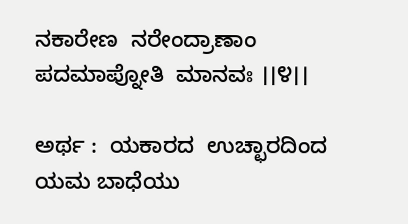ನಕಾರೇಣ  ನರೇಂದ್ರಾಣಾಂ  ಪದಮಾಪ್ನೋತಿ  ಮಾನವಃ ।।೪।।

ಅರ್ಥ :  ಯಕಾರದ  ಉಚ್ಛಾರದಿಂದ  ಯಮ ಬಾಧೆಯು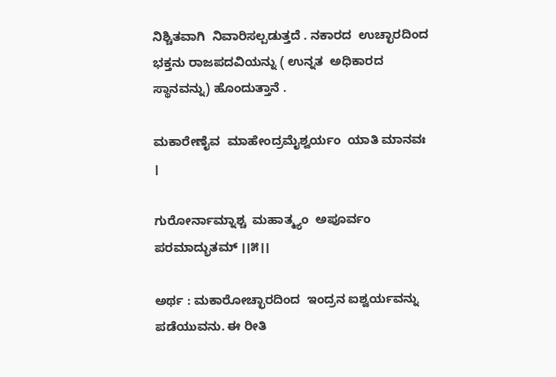ನಿಶ್ಚಿತವಾಗಿ  ನಿವಾರಿಸಲ್ಪಡುತ್ತದೆ . ನಕಾರದ  ಉಚ್ಛಾರದಿಂದ  ಭಕ್ತನು ರಾಜಪದವಿಯನ್ನು ( ಉನ್ನತ  ಅಧಿಕಾರದ ಸ್ಥಾನವನ್ನು) ಹೊಂದುತ್ತಾನೆ .

ಮಕಾರೇಣೈವ  ಮಾಹೇಂದ್ರಮೈಶ್ವರ್ಯಂ  ಯಾತಿ ಮಾನವಃ ।

ಗುರೋರ್ನಾಮ್ನಾಶ್ಚ  ಮಹಾತ್ಮ್ಯಂ  ಅಪೂರ್ವಂ   ಪರಮಾದ್ಭುತಮ್ ।।೫।।

ಅರ್ಥ : ಮಕಾರೋಚ್ಛಾರದಿಂದ  ಇಂದ್ರನ ಐಶ್ವರ್ಯವನ್ನು  ಪಡೆಯುವನು. ಈ ರೀತಿ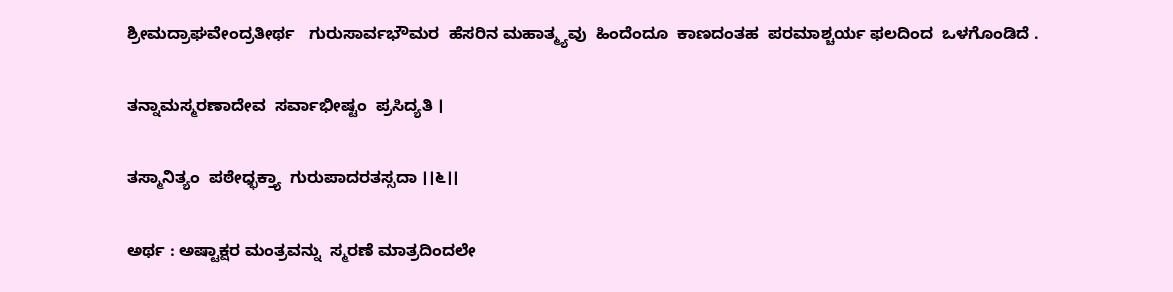ಶ್ರೀಮದ್ರಾಘವೇಂದ್ರತೀರ್ಥ   ಗುರುಸಾರ್ವಭೌಮರ  ಹೆಸರಿನ ಮಹಾತ್ಮ್ಯವು  ಹಿಂದೆಂದೂ  ಕಾಣದಂತಹ  ಪರಮಾಶ್ಚರ್ಯ ಫಲದಿಂದ  ಒಳಗೊಂಡಿದೆ .

ತನ್ನಾಮಸ್ಮರಣಾದೇವ  ಸರ್ವಾಭೀಷ್ಟಂ  ಪ್ರಸಿದ್ಯತಿ ।

ತಸ್ಮಾನಿತ್ಯಂ  ಪಠೇಧ್ಭಕ್ತ್ಯಾ  ಗುರುಪಾದರತಸ್ಸದಾ ।।೬।।

ಅರ್ಥ : ಅಷ್ಟಾಕ್ಷರ ಮಂತ್ರವನ್ನು  ಸ್ಮರಣೆ ಮಾತ್ರದಿಂದಲೇ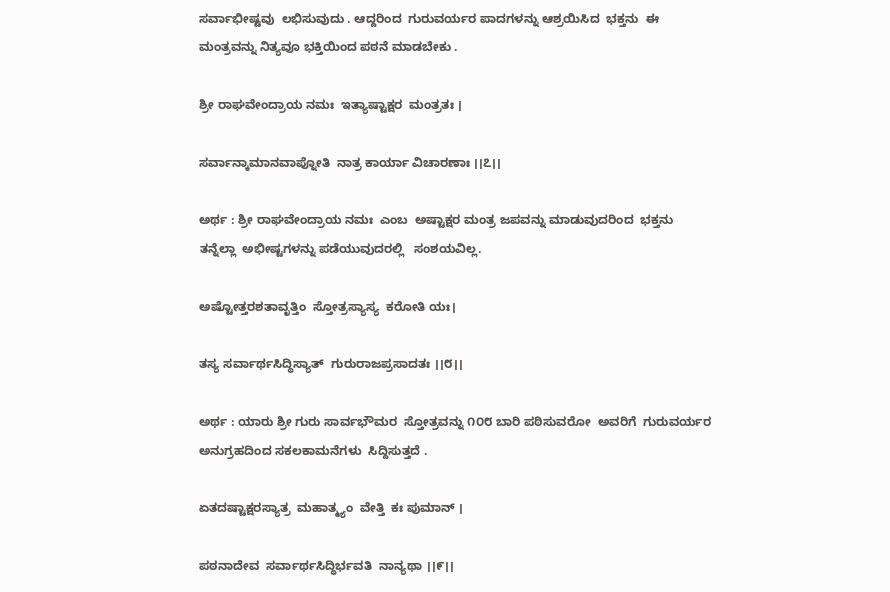ಸರ್ವಾಭೀಷ್ಟವು  ಲಭಿಸುವುದು . ಆದ್ದರಿಂದ  ಗುರುವರ್ಯರ ಪಾದಗಳನ್ನು ಆಶ್ರಯಿಸಿದ  ಭಕ್ತನು  ಈ ಮಂತ್ರವನ್ನು ನಿತ್ಯವೂ ಭಕ್ತಿಯಿಂದ ಪಠನೆ ಮಾಡಬೇಕು .

ಶ್ರೀ ರಾಘವೇಂದ್ರಾಯ ನಮಃ  ಇತ್ಯಾಷ್ಟಾಕ್ಷರ  ಮಂತ್ರತಃ ।

ಸರ್ವಾನ್ಕಾಮಾನವಾಪ್ನೋತಿ  ನಾತ್ರ ಕಾರ್ಯಾ ವಿಚಾರಣಾಃ ।।೭।।

ಅರ್ಥ : ಶ್ರೀ ರಾಘವೇಂದ್ರಾಯ ನಮಃ  ಎಂಬ  ಅಷ್ಟಾಕ್ಷರ ಮಂತ್ರ ಜಪವನ್ನು ಮಾಡುವುದರಿಂದ  ಭಕ್ತನು  ತನ್ನೆಲ್ಲಾ  ಅಭೀಷ್ಟಗಳನ್ನು ಪಡೆಯುವುದರಲ್ಲಿ   ಸಂಶಯವಿಲ್ಲ.

ಅಷ್ಟೋತ್ತರಶತಾವೃತ್ತಿಂ  ಸ್ತೋತ್ರಸ್ಯಾಸ್ಯ  ಕರೋತಿ ಯಃ।

ತಸ್ಯ ಸರ್ವಾರ್ಥಸಿದ್ಧಿಸ್ಯಾತ್  ಗುರುರಾಜಪ್ರಸಾದತಃ ।।೮।।

ಅರ್ಥ : ಯಾರು ಶ್ರೀ ಗುರು ಸಾರ್ವಭೌಮರ  ಸ್ತೋತ್ರವನ್ನು ೧೦೮ ಬಾರಿ ಪಠಿಸುವರೋ  ಅವರಿಗೆ  ಗುರುವರ್ಯರ  ಅನುಗ್ರಹದಿಂದ ಸಕಲಕಾಮನೆಗಳು  ಸಿದ್ದಿಸುತ್ತದೆ .

ಏತದಷ್ಟಾಕ್ಷರಸ್ಯಾತ್ರ  ಮಹಾತ್ಮ್ಯಂ  ವೇತ್ತಿ  ಕಃ ಪುಮಾನ್ ।

ಪಠನಾದೇವ  ಸರ್ವಾರ್ಥಸಿದ್ಧಿರ್ಭವತಿ  ನಾನ್ಯಥಾ ।।೯।।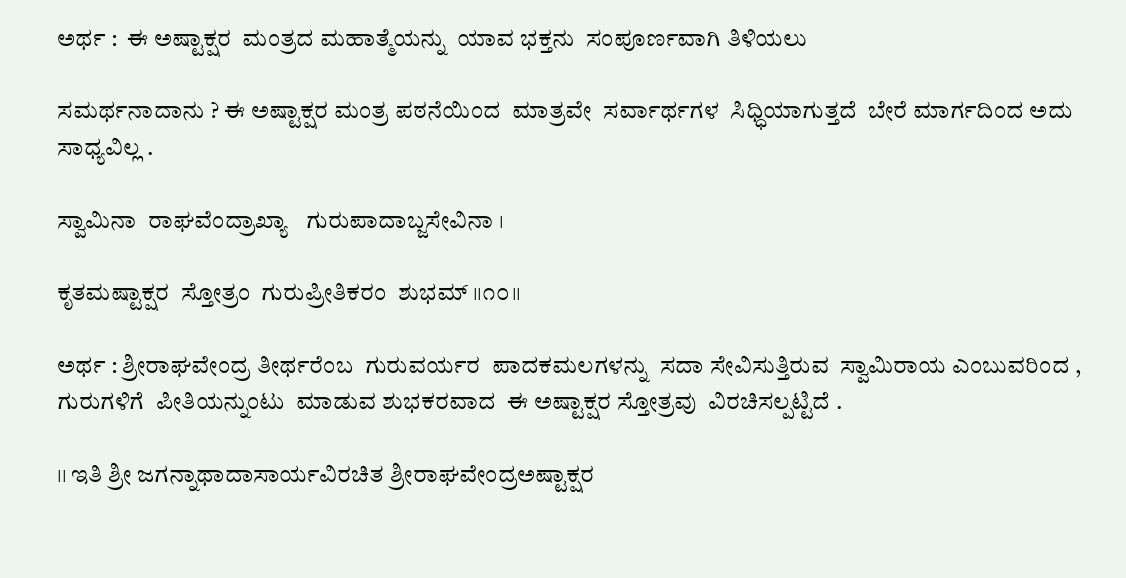ಅರ್ಥ :  ಈ ಅಷ್ಟಾಕ್ಷರ  ಮಂತ್ರದ ಮಹಾತ್ಮೆಯನ್ನು  ಯಾವ ಭಕ್ತನು  ಸಂಪೂರ್ಣವಾಗಿ ತಿಳಿಯಲು

ಸಮರ್ಥನಾದಾನು ? ಈ ಅಷ್ಟಾಕ್ಷರ ಮಂತ್ರ ಪಠನೆಯಿಂದ  ಮಾತ್ರವೇ  ಸರ್ವಾರ್ಥಗಳ  ಸಿಧ್ಧಿಯಾಗುತ್ತದೆ  ಬೇರೆ ಮಾರ್ಗದಿಂದ ಅದು ಸಾಧ್ಯವಿಲ್ಲ .

ಸ್ವಾಮಿನಾ  ರಾಘವೆಂದ್ರಾಖ್ಯಾ   ಗುರುಪಾದಾಬ್ಜಸೇವಿನಾ ।

ಕೃತಮಷ್ಟಾಕ್ಷರ  ಸ್ತೋತ್ರಂ  ಗುರುಪ್ರೀತಿಕರಂ  ಶುಭಮ್ ।।೧೦।।

ಅರ್ಥ : ಶ್ರೀರಾಘವೇಂದ್ರ ತೀರ್ಥರೆಂಬ  ಗುರುವರ್ಯರ  ಪಾದಕಮಲಗಳನ್ನು  ಸದಾ ಸೇವಿಸುತ್ತಿರುವ  ಸ್ವಾಮಿರಾಯ ಎಂಬುವರಿಂದ , ಗುರುಗಳಿಗೆ  ಪೀತಿಯನ್ನುಂಟು  ಮಾಡುವ ಶುಭಕರವಾದ  ಈ ಅಷ್ಟಾಕ್ಷರ ಸ್ತೋತ್ರವು  ವಿರಚಿಸಲ್ಪಟ್ಟಿದೆ .

।। ಇತಿ ಶ್ರೀ ಜಗನ್ನಾಥಾದಾಸಾರ್ಯವಿರಚಿತ ಶ್ರೀರಾಘವೇಂದ್ರಅಷ್ಟಾಕ್ಷರ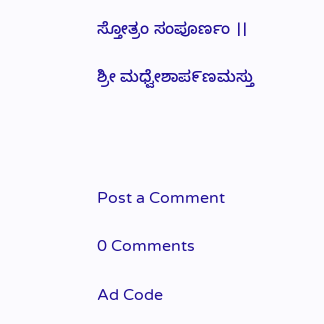ಸ್ತೋತ್ರಂ ಸಂಪೂರ್ಣಂ ।।

ಶ್ರೀ ಮಧ್ವೇಶಾಪ೯ಣಮಸ್ತು




Post a Comment

0 Comments

Ad Code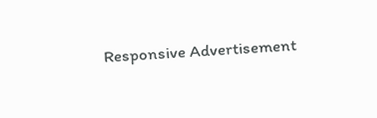Responsive Advertisement